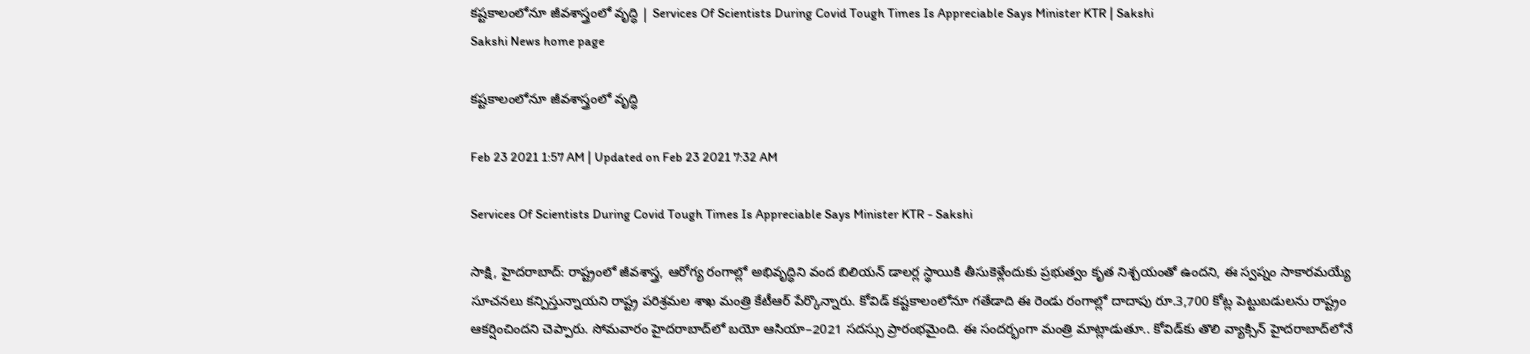కష్టకాలంలోనూ జీవశాస్త్రంలో వృద్ధి | Services Of Scientists During Covid Tough Times Is Appreciable Says Minister KTR | Sakshi
Sakshi News home page

కష్టకాలంలోనూ జీవశాస్త్రంలో వృద్ధి

Feb 23 2021 1:57 AM | Updated on Feb 23 2021 7:32 AM

Services Of Scientists During Covid Tough Times Is Appreciable Says Minister KTR - Sakshi

సాక్షి, హైదరాబాద్‌: రాష్ట్రంలో జీవశాస్త్ర, ఆరోగ్య రంగాల్లో అభివృద్ధిని వంద బిలియన్‌ డాలర్ల స్థాయికి తీసుకెళ్లేందుకు ప్రభుత్వం కృత నిశ్చయంతో ఉందని, ఈ స్వప్నం సాకారమయ్యే సూచనలు కన్పిస్తున్నాయని రాష్ట్ర పరిశ్రమల శాఖ మంత్రి కేటీఆర్‌ పేర్కొన్నారు. కోవిడ్‌ కష్టకాలంలోనూ గతేడాది ఈ రెండు రంగాల్లో దాదాపు రూ.3,700 కోట్ల పెట్టుబడులను రాష్ట్రం ఆకర్షించిందని చెప్పారు. సోమవారం హైదరాబాద్‌లో బయో ఆసియా–2021 సదస్సు ప్రారంభమైంది. ఈ సందర్భంగా మంత్రి మాట్లాడుతూ.. కోవిడ్‌కు తొలి వ్యాక్సిన్‌ హైదరాబాద్‌లోనే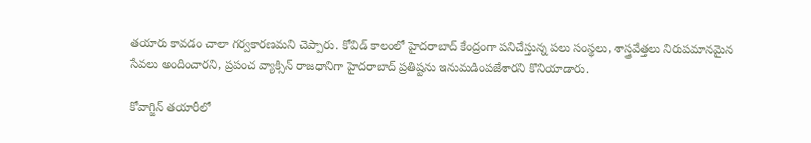తయారు కావడం చాలా గర్వకారణమని చెప్పారు. కోవిడ్‌ కాలంలో హైదరాబాద్‌ కేంద్రంగా పనిచేస్తున్న పలు సంస్థలు, శాస్త్రవేత్తలు నిరుపమానమైన సేవలు అందించారని, ప్రపంచ వ్యాక్సిన్‌ రాజధానిగా హైదరాబాద్‌ ప్రతిష్టను ఇనుమడింపజేశారని కొనియాడారు.

కోవాగ్జిన్‌ తయారీలో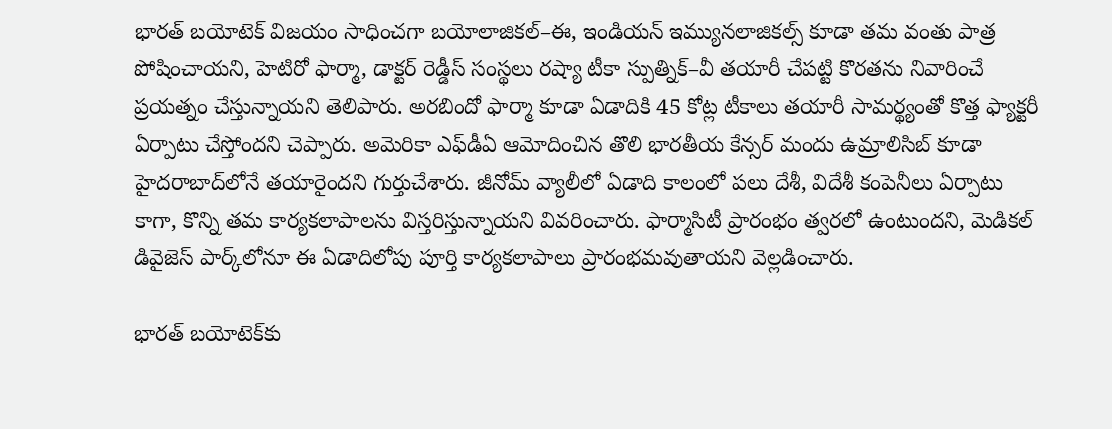భారత్‌ బయోటెక్‌ విజయం సాధించగా బయోలాజికల్‌–ఈ, ఇండియన్‌ ఇమ్యునలాజికల్స్‌ కూడా తమ వంతు పాత్ర పోషించాయని, హెటిరో ఫార్మా, డాక్టర్‌ రెడ్డీస్‌ సంస్థలు రష్యా టీకా స్పుత్నిక్‌–వీ తయారీ చేపట్టి కొరతను నివారించే ప్రయత్నం చేస్తున్నాయని తెలిపారు. అరబిందో ఫార్మా కూడా ఏడాదికి 45 కోట్ల టీకాలు తయారీ సామర్థ్యంతో కొత్త ఫ్యాక్టరీ ఏర్పాటు చేస్తోందని చెప్పారు. అమెరికా ఎఫ్‌డీఏ ఆమోదించిన తొలి భారతీయ కేన్సర్‌ మందు ఉమ్రాలిసిబ్‌ కూడా హైదరాబాద్‌లోనే తయారైందని గుర్తుచేశారు. జీనోమ్‌ వ్యాలీలో ఏడాది కాలంలో పలు దేశీ, విదేశీ కంపెనీలు ఏర్పాటు కాగా, కొన్ని తమ కార్యకలాపాలను విస్తరిస్తున్నాయని వివరించారు. ఫార్మాసిటీ ప్రారంభం త్వరలో ఉంటుందని, మెడికల్‌ డివైజెస్‌ పార్క్‌లోనూ ఈ ఏడాదిలోపు పూర్తి కార్యకలాపాలు ప్రారంభమవుతాయని వెల్లడించారు.

భారత్‌ బయోటెక్‌కు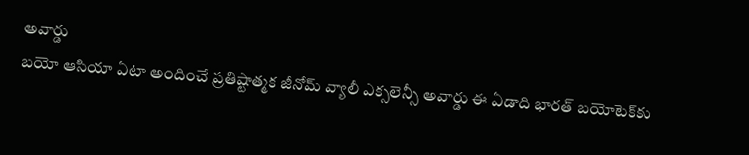అవార్డు
బయో ఆసియా ఏటా అందించే ప్రతిష్టాత్మక జీనోమ్‌ వ్యాలీ ఎక్సలెన్సీ అవార్డు ఈ ఏడాది భారత్‌ బయోటెక్‌కు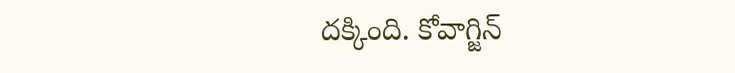దక్కింది. కోవాగ్జిన్‌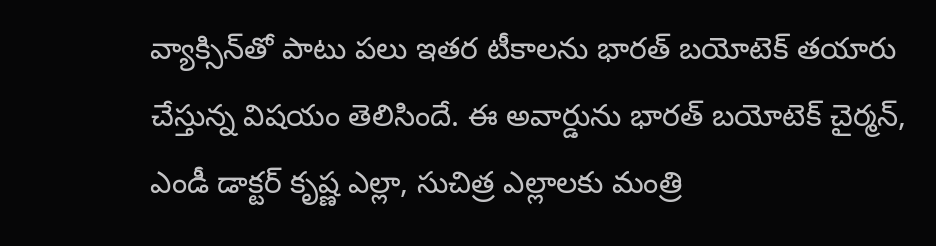వ్యాక్సిన్‌తో పాటు పలు ఇతర టీకాలను భారత్‌ బయోటెక్‌ తయారు చేస్తున్న విషయం తెలిసిందే. ఈ అవార్డును భారత్‌ బయోటెక్‌ చైర్మన్, ఎండీ డాక్టర్‌ కృష్ణ ఎల్లా, సుచిత్ర ఎల్లాలకు మంత్రి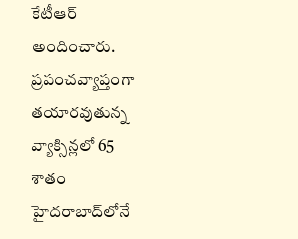కేటీఆర్‌ అందించారు. ప్రపంచవ్యాప్తంగా తయారవుతున్న వ్యాక్సిన్లలో 65 శాతం హైదరాబాద్‌లోనే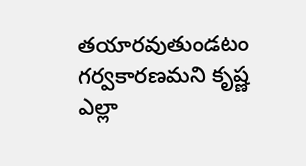తయారవుతుండటం గర్వకారణమని కృష్ణ ఎల్లా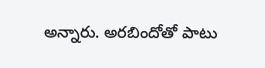అన్నారు. అరబిందోతో పాటు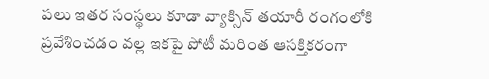పలు ఇతర సంస్థలు కూడా వ్యాక్సిన్‌ తయారీ రంగంలోకి ప్రవేశించడం వల్ల ఇకపై పోటీ మరింత ఆసక్తికరంగా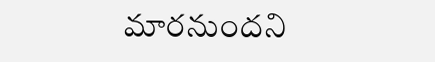మారనుందని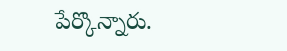పేర్కొన్నారు.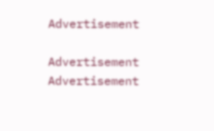Advertisement

Advertisement
Advertisement